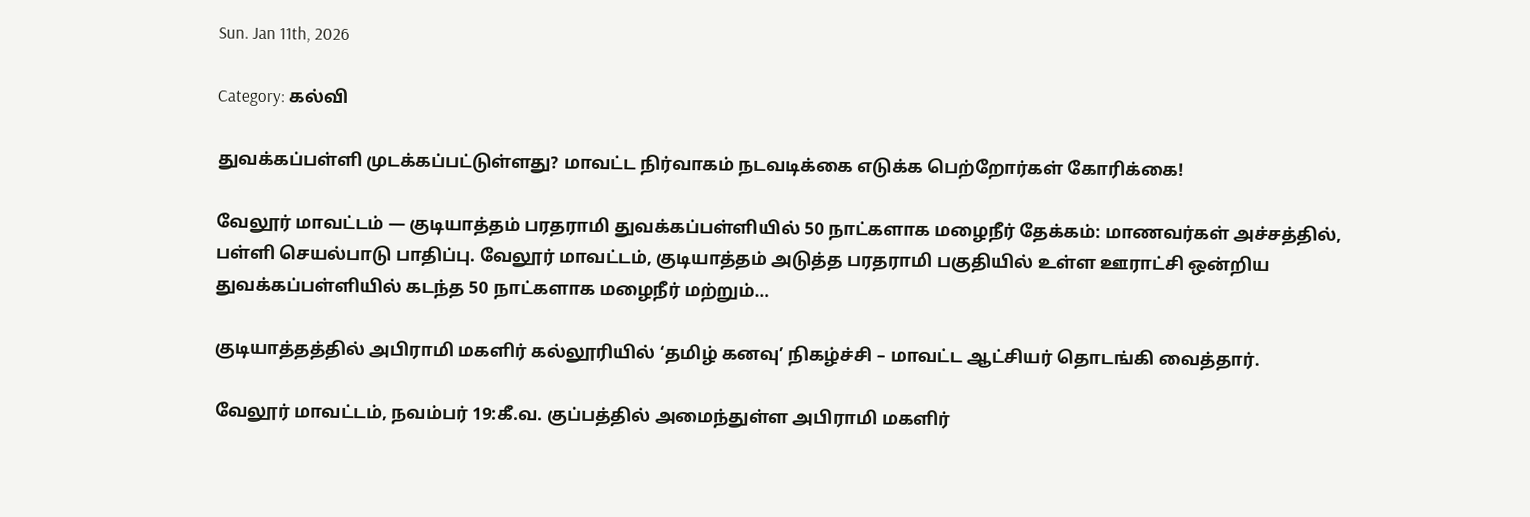Sun. Jan 11th, 2026

Category: கல்வி

துவக்கப்பள்ளி முடக்கப்பட்டுள்ளது? மாவட்ட நிர்வாகம் நடவடிக்கை எடுக்க பெற்றோர்கள் கோரிக்கை!

வேலூர் மாவட்டம் — குடியாத்தம் பரதராமி துவக்கப்பள்ளியில் 50 நாட்களாக மழைநீர் தேக்கம்: மாணவர்கள் அச்சத்தில், பள்ளி செயல்பாடு பாதிப்பு. வேலூர் மாவட்டம், குடியாத்தம் அடுத்த பரதராமி பகுதியில் உள்ள ஊராட்சி ஒன்றிய துவக்கப்பள்ளியில் கடந்த 50 நாட்களாக மழைநீர் மற்றும்…

குடியாத்தத்தில் அபிராமி மகளிர் கல்லூரியில் ‘தமிழ் கனவு’ நிகழ்ச்சி – மாவட்ட ஆட்சியர் தொடங்கி வைத்தார்.

வேலூர் மாவட்டம், நவம்பர் 19:கீ.வ. குப்பத்தில் அமைந்துள்ள அபிராமி மகளிர்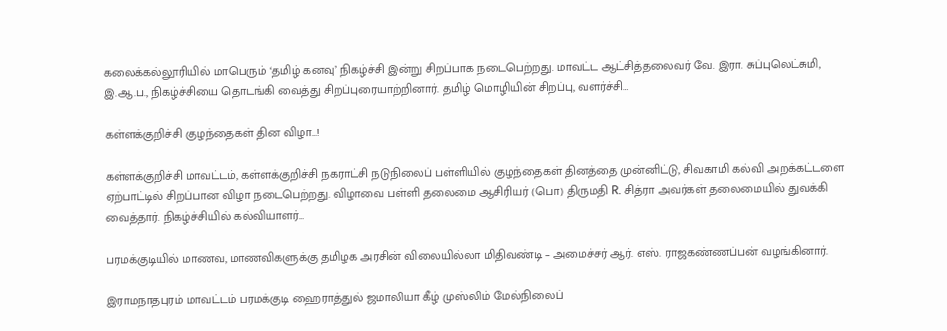கலைக்கல்லூரியில் மாபெரும் ‘தமிழ் கனவு’ நிகழ்ச்சி இன்று சிறப்பாக நடைபெற்றது. மாவட்ட ஆட்சித்தலைவர் வே. இரா. சுப்புலெட்சுமி, இ.ஆ.ப., நிகழ்ச்சியை தொடங்கி வைத்து சிறப்புரையாற்றினார். தமிழ் மொழியின் சிறப்பு, வளர்ச்சி…

கள்ளக்குறிச்சி குழந்தைகள் தின விழா…!

கள்ளக்குறிச்சி மாவட்டம், கள்ளக்குறிச்சி நகராட்சி நடுநிலைப் பள்ளியில் குழந்தைகள் தினத்தை முன்னிட்டு, சிவகாமி கல்வி அறக்கட்டளை ஏற்பாட்டில் சிறப்பான விழா நடைபெற்றது. விழாவை பள்ளி தலைமை ஆசிரியர் (பொ) திருமதி R. சித்ரா அவர்கள் தலைமையில் துவக்கி வைத்தார். நிகழ்ச்சியில் கல்வியாளர்…

பரமக்குடியில் மாணவ, மாணவிகளுக்கு தமிழக அரசின் விலையில்லா மிதிவண்டி – அமைச்சர் ஆர். எஸ். ராஜகண்ணப்பன் வழங்கினார்.

இராமநாதபுரம் மாவட்டம் பரமக்குடி ஹைராத்துல் ஜமாலியா கீழ் முஸ்லிம் மேல்நிலைப்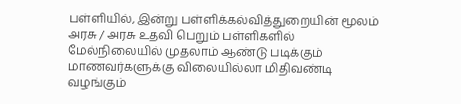பள்ளியில், இன்று பள்ளிக்கல்வித்துறையின் மூலம் அரசு / அரசு உதவி பெறும் பள்ளிகளில் மேல்நிலையில் முதலாம் ஆண்டு படிக்கும் மாணவர்களுக்கு விலையில்லா மிதிவண்டி வழங்கும்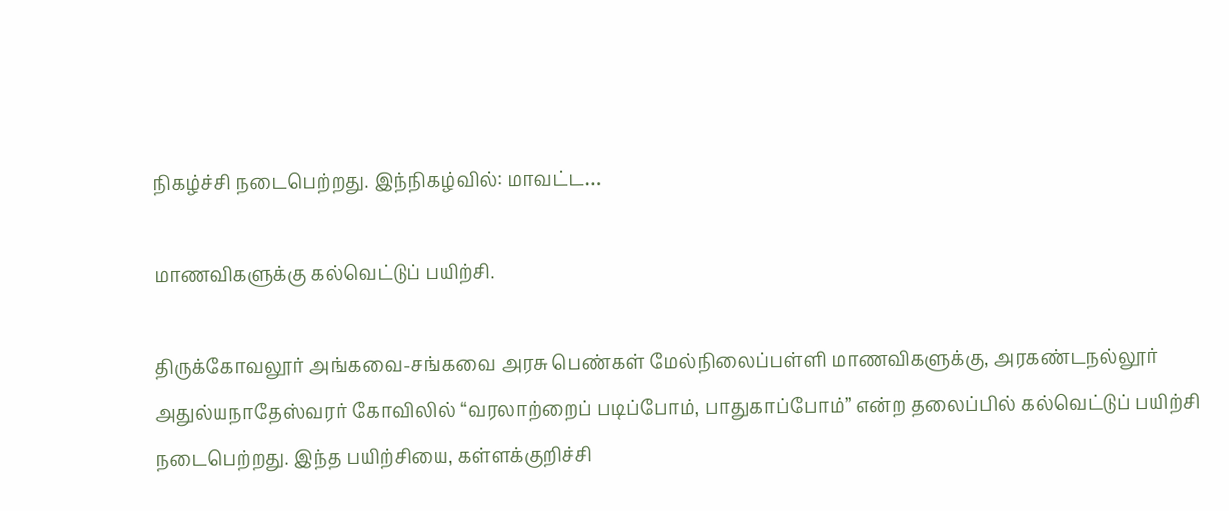நிகழ்ச்சி நடைபெற்றது. இந்நிகழ்வில்: மாவட்ட…

மாணவிகளுக்கு கல்வெட்டுப் பயிற்சி.

திருக்கோவலூர் அங்கவை-சங்கவை அரசு பெண்கள் மேல்நிலைப்பள்ளி மாணவிகளுக்கு, அரகண்டநல்லூர் அதுல்யநாதேஸ்வரர் கோவிலில் “வரலாற்றைப் படிப்போம், பாதுகாப்போம்” என்ற தலைப்பில் கல்வெட்டுப் பயிற்சி நடைபெற்றது. இந்த பயிற்சியை, கள்ளக்குறிச்சி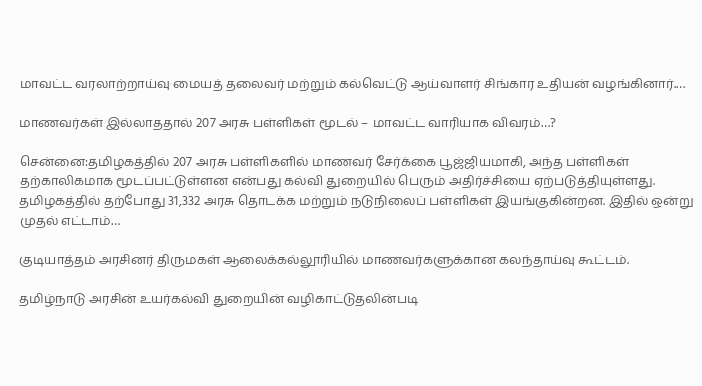மாவட்ட வரலாற்றாய்வு மையத் தலைவர் மற்றும் கல்வெட்டு ஆய்வாளர் சிங்கார உதியன் வழங்கினார்.…

மாணவர்கள் இல்லாததால் 207 அரசு பள்ளிகள் மூடல் – மாவட்ட வாரியாக விவரம்…?

சென்னை:தமிழகத்தில் 207 அரசு பள்ளிகளில் மாணவர் சேர்க்கை பூஜ்ஜியமாகி, அந்த பள்ளிகள் தற்காலிகமாக மூடப்பட்டுள்ளன என்பது கல்வி துறையில் பெரும் அதிர்ச்சியை ஏற்படுத்தியுள்ளது. தமிழகத்தில் தற்போது 31,332 அரசு தொடக்க மற்றும் நடுநிலைப் பள்ளிகள் இயங்குகின்றன. இதில் ஒன்று முதல் எட்டாம்…

குடியாத்தம் அரசினர் திருமகள் ஆலைக்கல்லூரியில் மாணவர்களுக்கான கலந்தாய்வு கூட்டம்.

தமிழ்நாடு அரசின் உயர்கல்வி துறையின் வழிகாட்டுதலின்படி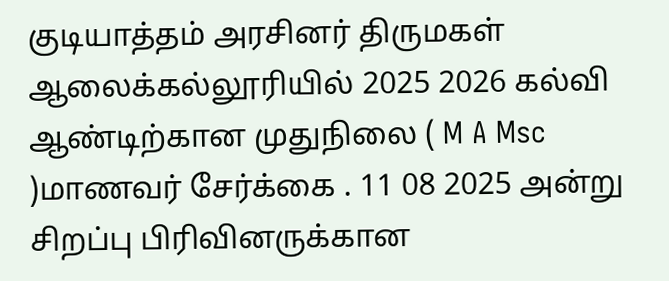குடியாத்தம் அரசினர் திருமகள் ஆலைக்கல்லூரியில் 2025 2026 கல்வி ஆண்டிற்கான முதுநிலை ( M A Msc )மாணவர் சேர்க்கை . 11 08 2025 அன்று சிறப்பு பிரிவினருக்கான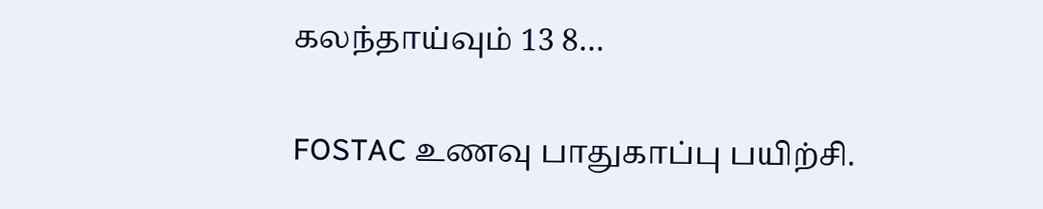கலந்தாய்வும் 13 8…

FOSTAC உணவு பாதுகாப்பு பயிற்சி.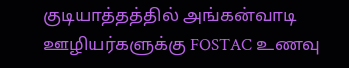குடியாத்தத்தில் அங்கன்வாடி ஊழியர்களுக்கு FOSTAC உணவு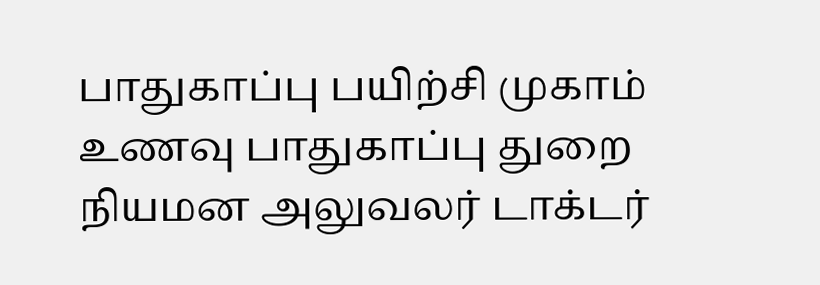பாதுகாப்பு பயிற்சி முகாம் உணவு பாதுகாப்பு துறை நியமன அலுவலர் டாக்டர்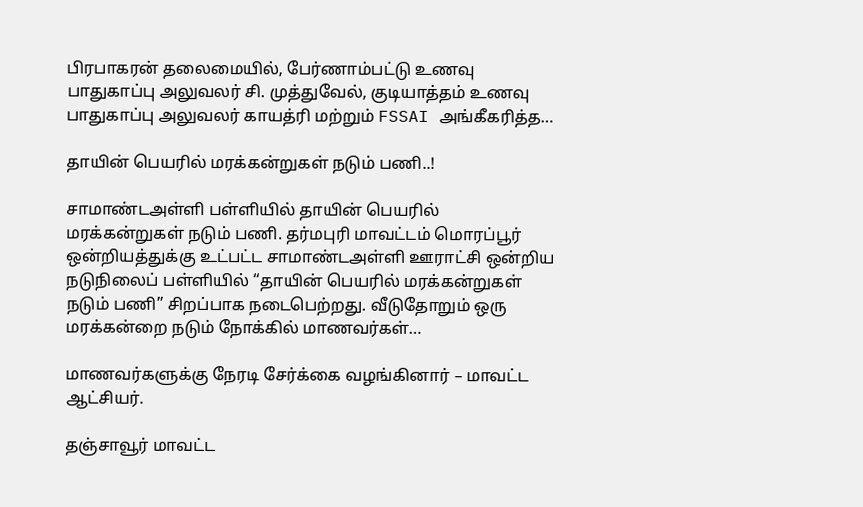பிரபாகரன் தலைமையில், பேர்ணாம்பட்டு உணவு பாதுகாப்பு அலுவலர் சி. முத்துவேல், குடியாத்தம் உணவு பாதுகாப்பு அலுவலர் காயத்ரி மற்றும் FSSAI அங்கீகரித்த…

தாயின் பெயரில் மரக்கன்றுகள் நடும் பணி..!

சாமாண்டஅள்ளி பள்ளியில் தாயின் பெயரில் மரக்கன்றுகள் நடும் பணி. தர்மபுரி மாவட்டம் மொரப்பூர் ஒன்றியத்துக்கு உட்பட்ட சாமாண்டஅள்ளி ஊராட்சி ஒன்றிய நடுநிலைப் பள்ளியில் “தாயின் பெயரில் மரக்கன்றுகள் நடும் பணி” சிறப்பாக நடைபெற்றது. வீடுதோறும் ஒரு மரக்கன்றை நடும் நோக்கில் மாணவர்கள்…

மாணவர்களுக்கு நேரடி சேர்க்கை வழங்கினார் – மாவட்ட ஆட்சியர்.

தஞ்சாவூர் மாவட்ட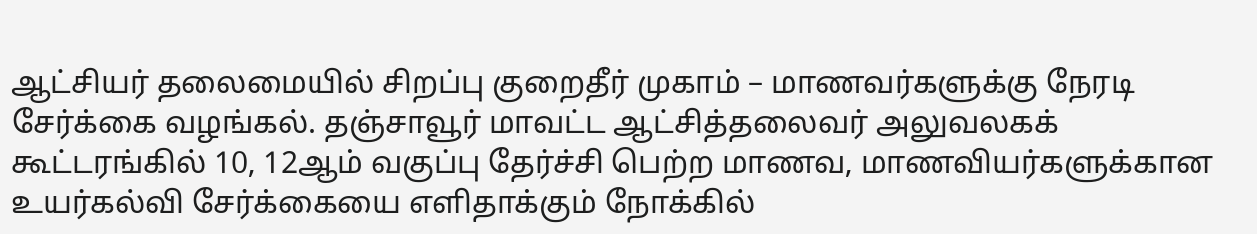ஆட்சியர் தலைமையில் சிறப்பு குறைதீர் முகாம் – மாணவர்களுக்கு நேரடி சேர்க்கை வழங்கல். தஞ்சாவூர் மாவட்ட ஆட்சித்தலைவர் அலுவலகக் கூட்டரங்கில் 10, 12ஆம் வகுப்பு தேர்ச்சி பெற்ற மாணவ, மாணவியர்களுக்கான உயர்கல்வி சேர்க்கையை எளிதாக்கும் நோக்கில்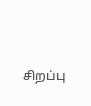சிறப்பு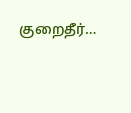குறைதீர்…